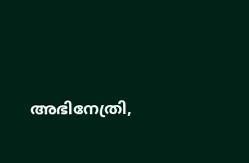അഭിനേത്രി,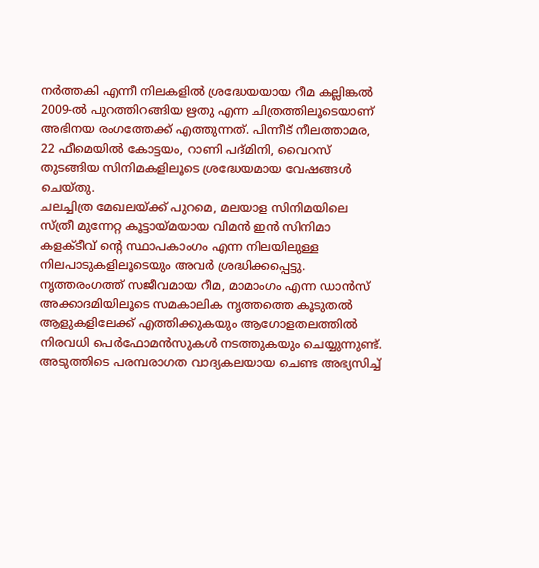നർത്തകി എന്നീ നിലകളിൽ ശ്രദ്ധേയയായ റീമ കല്ലിങ്കൽ 2009-ൽ പുറത്തിറങ്ങിയ ഋതു എന്ന ചിത്രത്തിലൂടെയാണ് അഭിനയ രംഗത്തേക്ക് എത്തുന്നത്. പിന്നീട് നീലത്താമര, 22 ഫീമെയിൽ കോട്ടയം, റാണി പദ്മിനി, വൈറസ് തുടങ്ങിയ സിനിമകളിലൂടെ ശ്രദ്ധേയമായ വേഷങ്ങൾ ചെയ്തു.
ചലച്ചിത്ര മേഖലയ്ക്ക് പുറമെ, മലയാള സിനിമയിലെ സ്ത്രീ മുന്നേറ്റ കൂട്ടായ്മയായ വിമൻ ഇൻ സിനിമാ കളക്ടീവ് ൻ്റെ സ്ഥാപകാംഗം എന്ന നിലയിലുള്ള നിലപാടുകളിലൂടെയും അവർ ശ്രദ്ധിക്കപ്പെട്ടു. നൃത്തരംഗത്ത് സജീവമായ റീമ, മാമാംഗം എന്ന ഡാൻസ് അക്കാദമിയിലൂടെ സമകാലിക നൃത്തത്തെ കൂടുതൽ ആളുകളിലേക്ക് എത്തിക്കുകയും ആഗോളതലത്തിൽ നിരവധി പെർഫോമൻസുകൾ നടത്തുകയും ചെയ്യുന്നുണ്ട്. അടുത്തിടെ പരമ്പരാഗത വാദ്യകലയായ ചെണ്ട അഭ്യസിച്ച്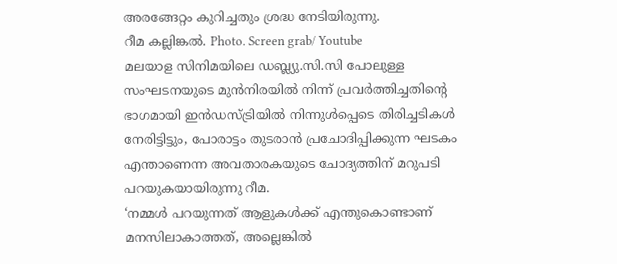അരങ്ങേറ്റം കുറിച്ചതും ശ്രദ്ധ നേടിയിരുന്നു.
റീമ കല്ലിങ്കൽ. Photo. Screen grab/ Youtube
മലയാള സിനിമയിലെ ഡബ്ല്യു.സി.സി പോലുള്ള സംഘടനയുടെ മുൻനിരയിൽ നിന്ന് പ്രവർത്തിച്ചതിന്റെ ഭാഗമായി ഇൻഡസ്ട്രിയിൽ നിന്നുൾപ്പെടെ തിരിച്ചടികൾ നേരിട്ടിട്ടും, പോരാട്ടം തുടരാൻ പ്രചോദിപ്പിക്കുന്ന ഘടകം എന്താണെന്ന അവതാരകയുടെ ചോദ്യത്തിന് മറുപടി പറയുകയായിരുന്നു റീമ.
‘നമ്മൾ പറയുന്നത് ആളുകൾക്ക് എന്തുകൊണ്ടാണ് മനസിലാകാത്തത്, അല്ലെങ്കിൽ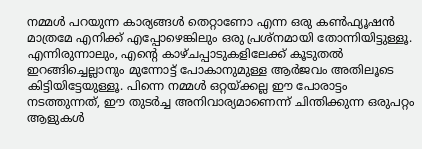നമ്മൾ പറയുന്ന കാര്യങ്ങൾ തെറ്റാണോ എന്ന ഒരു കൺഫ്യൂഷൻ മാത്രമേ എനിക്ക് എപ്പോഴെങ്കിലും ഒരു പ്രശ്നമായി തോന്നിയിട്ടുള്ളൂ. എന്നിരുന്നാലും, എന്റെ കാഴ്ചപ്പാടുകളിലേക്ക് കൂടുതൽ ഇറങ്ങിച്ചെല്ലാനും മുന്നോട്ട് പോകാനുമുള്ള ആർജവം അതിലൂടെ കിട്ടിയിട്ടേയുള്ളൂ. പിന്നെ നമ്മൾ ഒറ്റയ്ക്കല്ല ഈ പോരാട്ടം നടത്തുന്നത്, ഈ തുടർച്ച അനിവാര്യമാണെന്ന് ചിന്തിക്കുന്ന ഒരുപറ്റം ആളുകൾ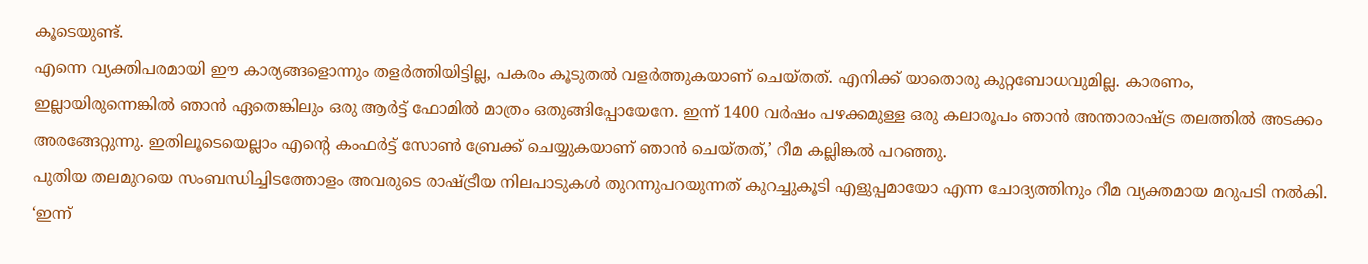കൂടെയുണ്ട്.
എന്നെ വ്യക്തിപരമായി ഈ കാര്യങ്ങളൊന്നും തളർത്തിയിട്ടില്ല, പകരം കൂടുതൽ വളർത്തുകയാണ് ചെയ്തത്. എനിക്ക് യാതൊരു കുറ്റബോധവുമില്ല. കാരണം, ഇല്ലായിരുന്നെങ്കിൽ ഞാൻ ഏതെങ്കിലും ഒരു ആർട്ട് ഫോമിൽ മാത്രം ഒതുങ്ങിപ്പോയേനേ. ഇന്ന് 1400 വർഷം പഴക്കമുള്ള ഒരു കലാരൂപം ഞാൻ അന്താരാഷ്ട്ര തലത്തിൽ അടക്കം അരങ്ങേറ്റുന്നു. ഇതിലൂടെയെല്ലാം എന്റെ കംഫർട്ട് സോൺ ബ്രേക്ക് ചെയ്യുകയാണ് ഞാൻ ചെയ്തത്,’ റീമ കല്ലിങ്കൽ പറഞ്ഞു.
പുതിയ തലമുറയെ സംബന്ധിച്ചിടത്തോളം അവരുടെ രാഷ്ട്രീയ നിലപാടുകൾ തുറന്നുപറയുന്നത് കുറച്ചുകൂടി എളുപ്പമായോ എന്ന ചോദ്യത്തിനും റീമ വ്യക്തമായ മറുപടി നൽകി.
‘ഇന്ന്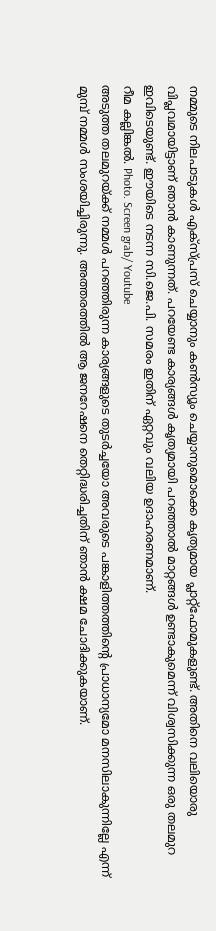നമ്മുടെ നിലപാടുകൾ എക്സ്പ്രസ് ചെയ്യാനും കൺസ്യൂം ചെയ്യാനുമൊക്കെ കൃത്യമായ പ്ലാറ്റ്ഫോമുകളുണ്ട്. അതിനെ വലിയൊരു വിപ്ലവമായിട്ടാണ് ഞാൻ കാണുന്നത്. പറയേണ്ട കാര്യങ്ങൾ കൃത്യമായി പറഞ്ഞാൽ മാറ്റങ്ങൾ ഉണ്ടാകുമെന്ന് വിശ്വസിക്കുന്ന ഒരു തലമുറ ഇവിടെയുണ്ട്. ഈയിടെ നടന്ന സി.ജെ.പി. സമരം ഇതിന് ഏറ്റവും വലിയ ഉദാഹരണമാണ്.
റീമ കല്ലിങ്കൽ. Photo. Screen grab/ Youtube
അടുത്ത തലമുറയ്ക്ക് നമ്മൾ പറഞ്ഞിരുന്ന കാര്യങ്ങളുടെ തുടർച്ചയോ അവരുടെ പങ്കാളിത്തത്തിന്റെ പ്രാധാന്യമോ മനസിലാകുന്നില്ലേ എന്ന് മുമ്പ് നമ്മൾ സംശയിച്ചിരുന്നു. അത്തരത്തിൽ ആ ജനറേഷനെ തെറ്റിദ്ധരിച്ചതിന് ഞാൻ ക്ഷമ ചോദിക്കുകയാണ്.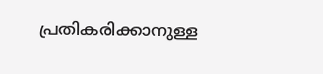പ്രതികരിക്കാനുള്ള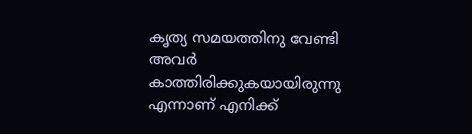കൃത്യ സമയത്തിനു വേണ്ടി അവർ കാത്തിരിക്കുകയായിരുന്നു എന്നാണ് എനിക്ക്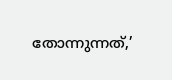തോന്നുന്നത്,’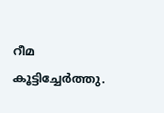റീമ കൂട്ടിച്ചേർത്തു.